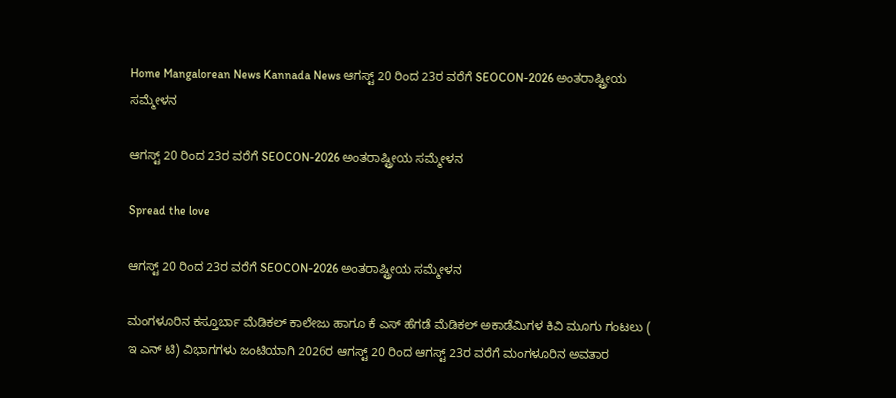Home Mangalorean News Kannada News ಆಗಸ್ಟ್ 20 ರಿಂದ 23ರ ವರೆಗೆ SEOCON-2026 ಅಂತರಾಷ್ಟ್ರೀಯ ಸಮ್ಮೇಳನ

ಆಗಸ್ಟ್ 20 ರಿಂದ 23ರ ವರೆಗೆ SEOCON-2026 ಅಂತರಾಷ್ಟ್ರೀಯ ಸಮ್ಮೇಳನ

Spread the love

ಆಗಸ್ಟ್ 20 ರಿಂದ 23ರ ವರೆಗೆ SEOCON-2026 ಅಂತರಾಷ್ಟ್ರೀಯ ಸಮ್ಮೇಳನ

ಮಂಗಳೂರಿನ ಕಸ್ತೂರ್ಬಾ ಮೆಡಿಕಲ್ ಕಾಲೇಜು ಹಾಗೂ ಕೆ ಎಸ್ ಹೆಗಡೆ ಮೆಡಿಕಲ್ ಅಕಾಡೆಮಿಗಳ ಕಿವಿ ಮೂಗು ಗಂಟಲು ( ಇ ಎನ್ ಟಿ) ವಿಭಾಗಗಳು ಜಂಟಿಯಾಗಿ 2026ರ ಆಗಸ್ಟ್ 20 ರಿಂದ ಆಗಸ್ಟ್ 23ರ ವರೆಗೆ ಮಂಗಳೂರಿನ ಅವತಾರ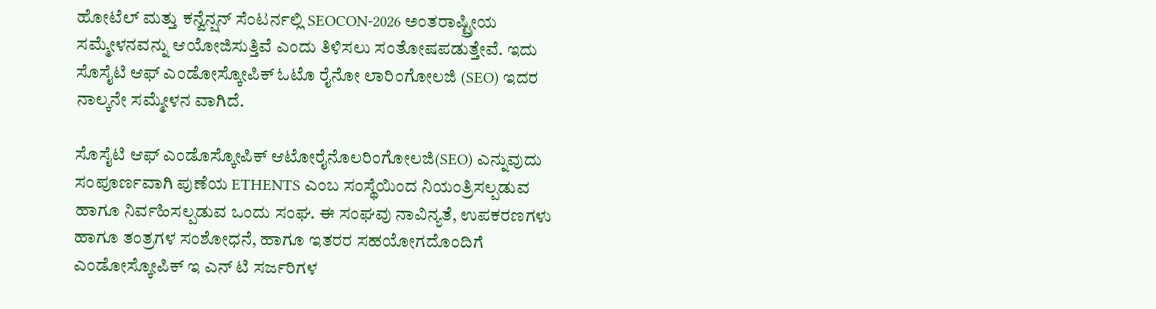ಹೋಟೆಲ್ ಮತ್ತು ಕನ್ವೆನ್ಷನ್ ಸೆಂಟರ್ನಲ್ಲಿ SEOCON-2026 ಅಂತರಾಷ್ಟ್ರೀಯ ಸಮ್ಮೇಳನವನ್ನು ಆಯೋಜಿಸುತ್ತಿವೆ ಎಂದು ತಿಳಿಸಲು ಸಂತೋಷಪಡುತ್ತೇವೆ. ಇದು ಸೊಸೈಟಿ ಆಫ್ ಎಂಡೋಸ್ಕೋಪಿಕ್ ಓಟೊ ರೈನೋ ಲಾರಿಂಗೋಲಜಿ (SEO) ಇದರ ನಾಲ್ಕನೇ ಸಮ್ಮೇಳನ ವಾಗಿದೆ.

ಸೊಸೈಟಿ ಆಫ್ ಎಂಡೊಸ್ಕೋಪಿಕ್ ಆಟೋರೈನೊಲರಿಂಗೋಲಜಿ(SEO) ಎನ್ನುವುದು ಸಂಪೂರ್ಣವಾಗಿ ಪುಣೆಯ ETHENTS ಎಂಬ ಸಂಸ್ಥೆಯಿಂದ ನಿಯಂತ್ರಿಸಲ್ಪಡುವ ಹಾಗೂ ನಿರ್ವಹಿಸಲ್ಪಡುವ ಒಂದು ಸಂಘ. ಈ ಸಂಘವು ನಾವಿನ್ಯತೆ, ಉಪಕರಣಗಳು ಹಾಗೂ ತಂತ್ರಗಳ ಸಂಶೋಧನೆ, ಹಾಗೂ ಇತರರ ಸಹಯೋಗದೊಂದಿಗೆ ಎಂಡೋಸ್ಕೋಪಿಕ್ ಇ ಎನ್ ಟಿ ಸರ್ಜರಿಗಳ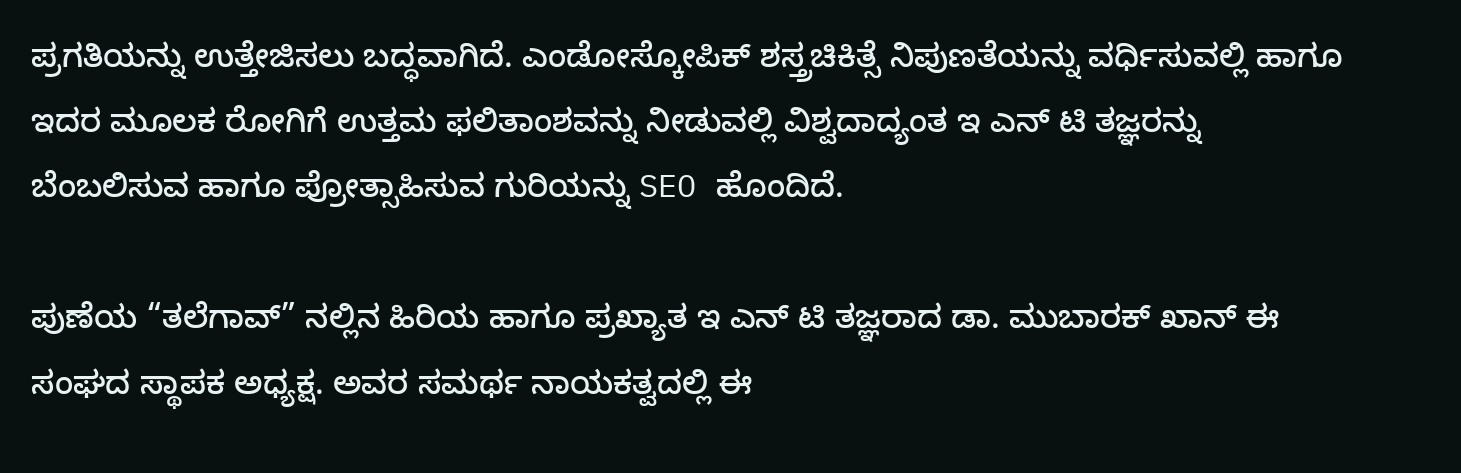ಪ್ರಗತಿಯನ್ನು ಉತ್ತೇಜಿಸಲು ಬದ್ಧವಾಗಿದೆ. ಎಂಡೋಸ್ಕೋಪಿಕ್ ಶಸ್ತ್ರಚಿಕಿತ್ಸೆ ನಿಪುಣತೆಯನ್ನು ವರ್ಧಿಸುವಲ್ಲಿ ಹಾಗೂ ಇದರ ಮೂಲಕ ರೋಗಿಗೆ ಉತ್ತಮ ಫಲಿತಾಂಶವನ್ನು ನೀಡುವಲ್ಲಿ ವಿಶ್ವದಾದ್ಯಂತ ಇ ಎನ್ ಟಿ ತಜ್ಞರನ್ನು ಬೆಂಬಲಿಸುವ ಹಾಗೂ ಪ್ರೋತ್ಸಾಹಿಸುವ ಗುರಿಯನ್ನು SEO ಹೊಂದಿದೆ.

ಪುಣೆಯ “ತಲೆಗಾವ್” ನಲ್ಲಿನ ಹಿರಿಯ ಹಾಗೂ ಪ್ರಖ್ಯಾತ ಇ ಎನ್ ಟಿ ತಜ್ಞರಾದ ಡಾ. ಮುಬಾರಕ್ ಖಾನ್ ಈ ಸಂಘದ ಸ್ಥಾಪಕ ಅಧ್ಯಕ್ಷ. ಅವರ ಸಮರ್ಥ ನಾಯಕತ್ವದಲ್ಲಿ ಈ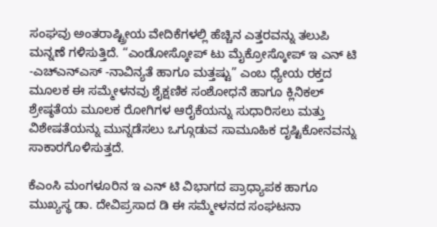ಸಂಘವು ಅಂತರಾಷ್ಟ್ರೀಯ ವೇದಿಕೆಗಳಲ್ಲಿ ಹೆಚ್ಚಿನ ಎತ್ತರವನ್ನು ತಲುಪಿ ಮನ್ನಣೆ ಗಳಿಸುತ್ತಿದೆ. “ಎಂಡೋಸ್ಕೋಪ್ ಟು ಮೈಕ್ರೋಸ್ಕೋಪ್ ಇ ಎನ್ ಟಿ -ಎಚ್ಎನ್ಎಸ್ -ನಾವಿನ್ಯತೆ ಹಾಗೂ ಮತ್ತಷ್ಟು” ಎಂಬ ಧ್ಯೇಯ ರಕ್ತದ ಮೂಲಕ ಈ ಸಮ್ಮೇಳನವು ಶೈಕ್ಷಣಿಕ ಸಂಶೋಧನೆ ಹಾಗೂ ಕ್ಲಿನಿಕಲ್ ಶ್ರೇಷ್ಠತೆಯ ಮೂಲಕ ರೋಗಿಗಳ ಆರೈಕೆಯನ್ನು ಸುಧಾರಿಸಲು ಮತ್ತು ವಿಶೇಷತೆಯನ್ನು ಮುನ್ನಡೆಸಲು ಒಗ್ಗೂಡುವ ಸಾಮೂಹಿಕ ದೃಷ್ಟಿಕೋನವನ್ನು ಸಾಕಾರಗೊಳಿಸುತ್ತದೆ.

ಕೆಎಂಸಿ ಮಂಗಳೂರಿನ ಇ ಎನ್ ಟಿ ವಿಭಾಗದ ಪ್ರಾಧ್ಯಾಪಕ ಹಾಗೂ ಮುಖ್ಯಸ್ಥ ಡಾ. ದೇವಿಪ್ರಸಾದ ಡಿ ಈ ಸಮ್ಮೇಳನದ ಸಂಘಟನಾ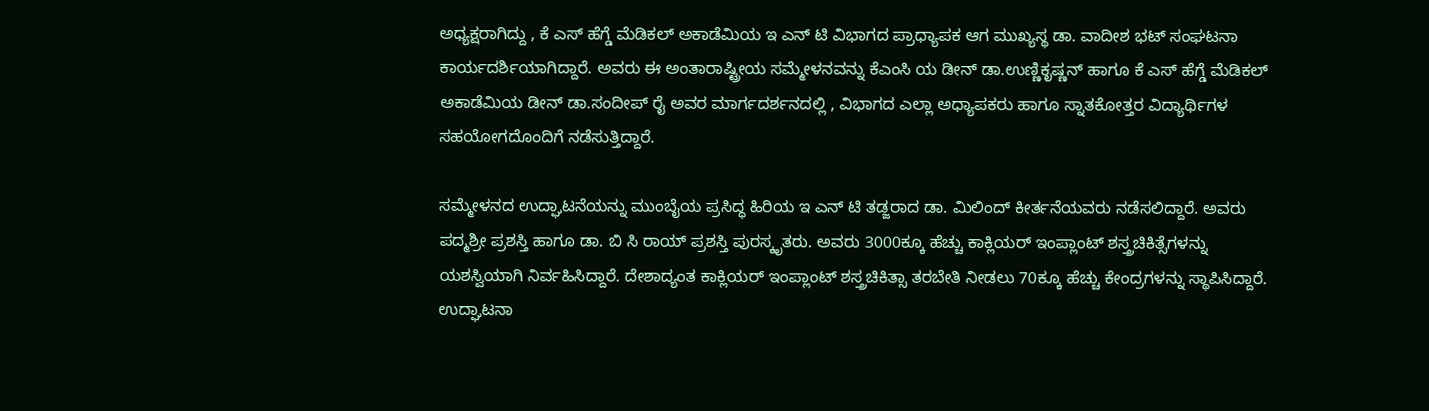ಅಧ್ಯಕ್ಷರಾಗಿದ್ದು , ಕೆ ಎಸ್ ಹೆಗ್ಡೆ ಮೆಡಿಕಲ್ ಅಕಾಡೆಮಿಯ ಇ ಎನ್ ಟಿ ವಿಭಾಗದ ಪ್ರಾಧ್ಯಾಪಕ ಆಗ ಮುಖ್ಯಸ್ಥ ಡಾ. ವಾದೀಶ ಭಟ್ ಸಂಘಟನಾ ಕಾರ್ಯದರ್ಶಿಯಾಗಿದ್ದಾರೆ. ಅವರು ಈ ಅಂತಾರಾಷ್ಟ್ರೀಯ ಸಮ್ಮೇಳನವನ್ನು ಕೆಎಂಸಿ ಯ ಡೀನ್ ಡಾ.ಉಣ್ಣಿಕೃಷ್ಣನ್ ಹಾಗೂ ಕೆ ಎಸ್ ಹೆಗ್ಡೆ ಮೆಡಿಕಲ್ ಅಕಾಡೆಮಿಯ ಡೀನ್ ಡಾ.ಸಂದೀಪ್ ರೈ ಅವರ ಮಾರ್ಗದರ್ಶನದಲ್ಲಿ , ವಿಭಾಗದ ಎಲ್ಲಾ ಅಧ್ಯಾಪಕರು ಹಾಗೂ ಸ್ನಾತಕೋತ್ತರ ವಿದ್ಯಾರ್ಥಿಗಳ ಸಹಯೋಗದೊಂದಿಗೆ ನಡೆಸುತ್ತಿದ್ದಾರೆ.

ಸಮ್ಮೇಳನದ ಉದ್ಘಾಟನೆಯನ್ನು ಮುಂಬೈಯ ಪ್ರಸಿದ್ಧ ಹಿರಿಯ ಇ ಎನ್ ಟಿ ತಡ್ಜರಾದ ಡಾ. ಮಿಲಿಂದ್ ಕೀರ್ತನೆಯವರು ನಡೆಸಲಿದ್ದಾರೆ. ಅವರು ಪದ್ಮಶ್ರೀ ಪ್ರಶಸ್ತಿ ಹಾಗೂ ಡಾ. ಬಿ ಸಿ ರಾಯ್ ಪ್ರಶಸ್ತಿ ಪುರಸ್ಕೃತರು. ಅವರು 3000ಕ್ಕೂ ಹೆಚ್ಚು ಕಾಕ್ಲಿಯರ್ ಇಂಪ್ಲಾಂಟ್ ಶಸ್ತ್ರಚಿಕಿತ್ಸೆಗಳನ್ನು ಯಶಸ್ವಿಯಾಗಿ ನಿರ್ವಹಿಸಿದ್ದಾರೆ. ದೇಶಾದ್ಯಂತ ಕಾಕ್ಲಿಯರ್ ಇಂಪ್ಲಾಂಟ್ ಶಸ್ತ್ರಚಿಕಿತ್ಸಾ ತರಬೇತಿ ನೀಡಲು 70ಕ್ಕೂ ಹೆಚ್ಚು ಕೇಂದ್ರಗಳನ್ನು ಸ್ಥಾಪಿಸಿದ್ದಾರೆ. ಉದ್ಘಾಟನಾ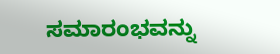ಸಮಾರಂಭವನ್ನು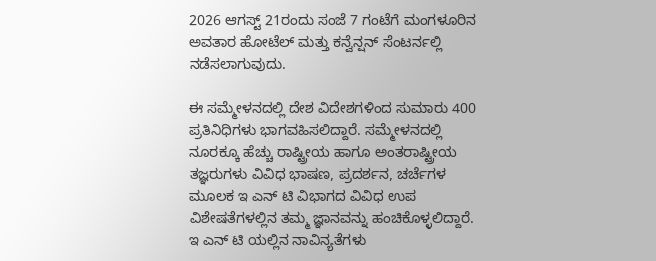2026 ಆಗಸ್ಟ್ 21ರಂದು ಸಂಜೆ 7 ಗಂಟೆಗೆ ಮಂಗಳೂರಿನ ಅವತಾರ ಹೋಟೆಲ್ ಮತ್ತು ಕನ್ವೆನ್ಷನ್ ಸೆಂಟರ್ನಲ್ಲಿ ನಡೆಸಲಾಗುವುದು.

ಈ ಸಮ್ಮೇಳನದಲ್ಲಿ ದೇಶ ವಿದೇಶಗಳಿಂದ ಸುಮಾರು 400 ಪ್ರತಿನಿಧಿಗಳು ಭಾಗವಹಿಸಲಿದ್ದಾರೆ. ಸಮ್ಮೇಳನದಲ್ಲಿ ನೂರಕ್ಕೂ ಹೆಚ್ಚು ರಾಷ್ಟ್ರೀಯ ಹಾಗೂ ಅಂತರಾಷ್ಟ್ರೀಯ ತಜ್ಞರುಗಳು ವಿವಿಧ ಭಾಷಣ, ಪ್ರದರ್ಶನ, ಚರ್ಚೆಗಳ ಮೂಲಕ ಇ ಎನ್ ಟಿ ವಿಭಾಗದ ವಿವಿಧ ಉಪ ವಿಶೇಷತೆಗಳಲ್ಲಿನ ತಮ್ಮ ಜ್ಞಾನವನ್ನು ಹಂಚಿಕೊಳ್ಳಲಿದ್ದಾರೆ. ಇ ಎನ್ ಟಿ ಯಲ್ಲಿನ ನಾವಿನ್ಯತೆಗಳು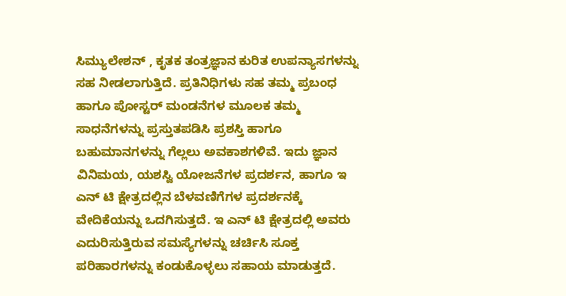ಸಿಮ್ಯುಲೇಶನ್ , ಕೃತಕ ತಂತ್ರಜ್ಞಾನ ಕುರಿತ ಉಪನ್ಯಾಸಗಳನ್ನು ಸಹ ನೀಡಲಾಗುತ್ತಿದೆ. ಪ್ರತಿನಿಧಿಗಳು ಸಹ ತಮ್ಮ ಪ್ರಬಂಧ ಹಾಗೂ ಪೋಸ್ಟರ್ ಮಂಡನೆಗಳ ಮೂಲಕ ತಮ್ಮ ಸಾಧನೆಗಳನ್ನು ಪ್ರಸ್ತುತಪಡಿಸಿ ಪ್ರಶಸ್ತಿ ಹಾಗೂ ಬಹುಮಾನಗಳನ್ನು ಗೆಲ್ಲಲು ಅವಕಾಶಗಳಿವೆ. ಇದು ಜ್ಞಾನ ವಿನಿಮಯ, ಯಶಸ್ವಿ ಯೋಜನೆಗಳ ಪ್ರದರ್ಶನ, ಹಾಗೂ ಇ ಎನ್ ಟಿ ಕ್ಷೇತ್ರದಲ್ಲಿನ ಬೆಳವಣಿಗೆಗಳ ಪ್ರದರ್ಶನಕ್ಕೆ ವೇದಿಕೆಯನ್ನು ಒದಗಿಸುತ್ತದೆ. ಇ ಎನ್ ಟಿ ಕ್ಷೇತ್ರದಲ್ಲಿ ಅವರು ಎದುರಿಸುತ್ತಿರುವ ಸಮಸ್ಯೆಗಳನ್ನು ಚರ್ಚಿಸಿ ಸೂಕ್ತ ಪರಿಹಾರಗಳನ್ನು ಕಂಡುಕೊಳ್ಳಲು ಸಹಾಯ ಮಾಡುತ್ತದೆ.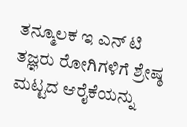ತನ್ಮೂಲಕ ಇ ಎನ್ ಟಿ ತಜ್ಞರು ರೋಗಿಗಳಿಗೆ ಶ್ರೇಷ್ಠ ಮಟ್ಟದ ಆರೈಕೆಯನ್ನು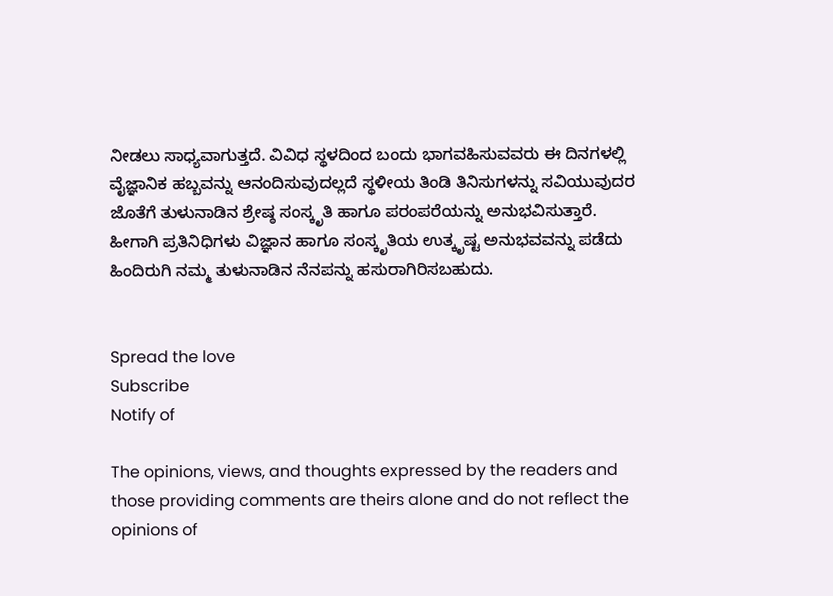ನೀಡಲು ಸಾಧ್ಯವಾಗುತ್ತದೆ. ವಿವಿಧ ಸ್ಥಳದಿಂದ ಬಂದು ಭಾಗವಹಿಸುವವರು ಈ ದಿನಗಳಲ್ಲಿ ವೈಜ್ಞಾನಿಕ ಹಬ್ಬವನ್ನು ಆನಂದಿಸುವುದಲ್ಲದೆ ಸ್ಥಳೀಯ ತಿಂಡಿ ತಿನಿಸುಗಳನ್ನು ಸವಿಯುವುದರ ಜೊತೆಗೆ ತುಳುನಾಡಿನ ಶ್ರೇಷ್ಠ ಸಂಸ್ಕೃತಿ ಹಾಗೂ ಪರಂಪರೆಯನ್ನು ಅನುಭವಿಸುತ್ತಾರೆ. ಹೀಗಾಗಿ ಪ್ರತಿನಿಧಿಗಳು ವಿಜ್ಞಾನ ಹಾಗೂ ಸಂಸ್ಕೃತಿಯ ಉತ್ಕೃಷ್ಟ ಅನುಭವವನ್ನು ಪಡೆದು ಹಿಂದಿರುಗಿ ನಮ್ಮ ತುಳುನಾಡಿನ ನೆನಪನ್ನು ಹಸುರಾಗಿರಿಸಬಹುದು.


Spread the love
Subscribe
Notify of

The opinions, views, and thoughts expressed by the readers and those providing comments are theirs alone and do not reflect the opinions of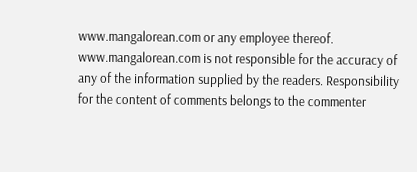www.mangalorean.com or any employee thereof. www.mangalorean.com is not responsible for the accuracy of any of the information supplied by the readers. Responsibility for the content of comments belongs to the commenter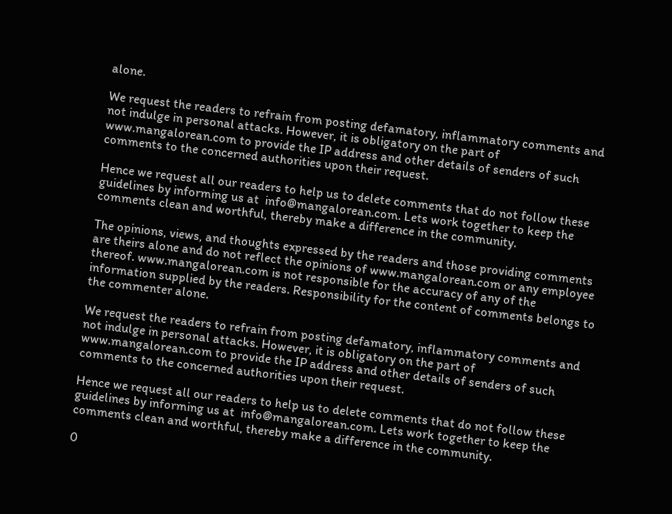alone.

We request the readers to refrain from posting defamatory, inflammatory comments and not indulge in personal attacks. However, it is obligatory on the part of www.mangalorean.com to provide the IP address and other details of senders of such comments to the concerned authorities upon their request.

Hence we request all our readers to help us to delete comments that do not follow these guidelines by informing us at  info@mangalorean.com. Lets work together to keep the comments clean and worthful, thereby make a difference in the community.

The opinions, views, and thoughts expressed by the readers and those providing comments are theirs alone and do not reflect the opinions of www.mangalorean.com or any employee thereof. www.mangalorean.com is not responsible for the accuracy of any of the information supplied by the readers. Responsibility for the content of comments belongs to the commenter alone.

We request the readers to refrain from posting defamatory, inflammatory comments and not indulge in personal attacks. However, it is obligatory on the part of www.mangalorean.com to provide the IP address and other details of senders of such comments to the concerned authorities upon their request.

Hence we request all our readers to help us to delete comments that do not follow these guidelines by informing us at  info@mangalorean.com. Lets work together to keep the comments clean and worthful, thereby make a difference in the community.

0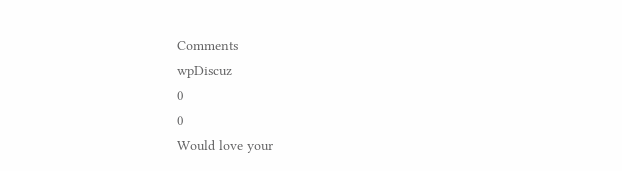Comments
wpDiscuz
0
0
Would love your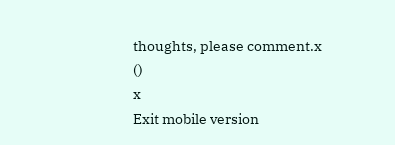thoughts, please comment.x
()
x
Exit mobile version